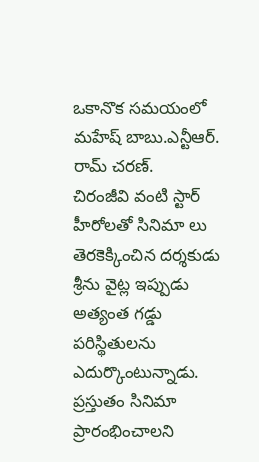ఒకానొక సమయంలో మహేష్ బాబు.ఎన్టీఆర్.
రామ్ చరణ్.
చిరంజీవి వంటి స్టార్ హీరోలతో సినిమా లు తెరకెక్కించిన దర్శకుడు శ్రీను వైట్ల ఇప్పుడు అత్యంత గడ్డు పరిస్థితులను ఎదుర్కొంటున్నాడు.
ప్రస్తుతం సినిమా ప్రారంభించాలని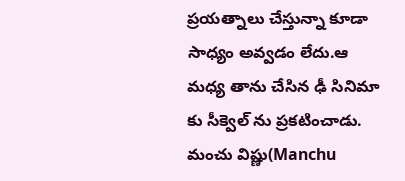ప్రయత్నాలు చేస్తున్నా కూడా సాధ్యం అవ్వడం లేదు.ఆ మధ్య తాను చేసిన ఢీ సినిమా కు సీక్వెల్ ను ప్రకటించాడు.
మంచు విష్ణు(Manchu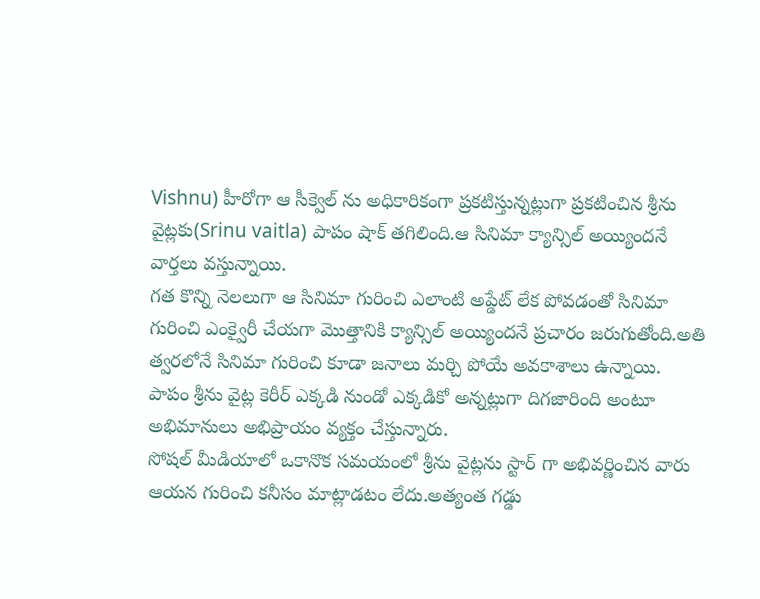Vishnu) హీరోగా ఆ సీక్వెల్ ను అధికారికంగా ప్రకటిస్తున్నట్లుగా ప్రకటించిన శ్రీను వైట్లకు(Srinu vaitla) పాపం షాక్ తగిలింది.ఆ సినిమా క్యాన్సిల్ అయ్యిందనే వార్తలు వస్తున్నాయి.
గత కొన్ని నెలలుగా ఆ సినిమా గురించి ఎలాంటి అప్డేట్ లేక పోవడంతో సినిమా గురించి ఎంక్వైరీ చేయగా మొత్తానికి క్యాన్సిల్ అయ్యిందనే ప్రచారం జరుగుతోంది.అతి త్వరలోనే సినిమా గురించి కూడా జనాలు మర్చి పోయే అవకాశాలు ఉన్నాయి.
పాపం శ్రీను వైట్ల కెరీర్ ఎక్కడి నుండో ఎక్కడికో అన్నట్లుగా దిగజారింది అంటూ అభిమానులు అభిప్రాయం వ్యక్తం చేస్తున్నారు.
సోషల్ మీడియాలో ఒకానొక సమయంలో శ్రీను వైట్లను స్టార్ గా అభివర్ణించిన వారు ఆయన గురించి కనీసం మాట్లాడటం లేదు.అత్యంత గడ్డు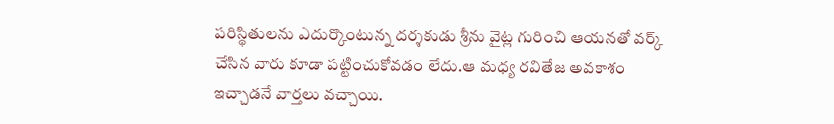పరిస్థితులను ఎదుర్కొంటున్న దర్శకుడు శ్రీను వైట్ల గురించి ఆయనతో వర్క్ చేసిన వారు కూడా పట్టించుకోవడం లేదు.ఆ మధ్య రవితేజ అవకాశం ఇచ్చాడనే వార్తలు వచ్చాయి.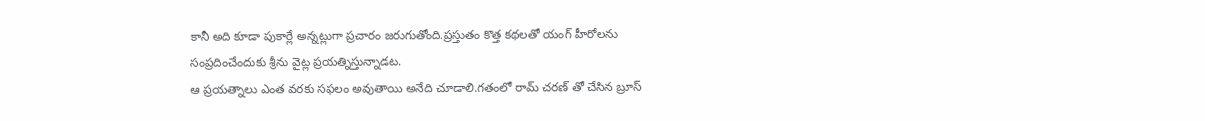కానీ అది కూడా పుకార్లే అన్నట్లుగా ప్రచారం జరుగుతోంది.ప్రస్తుతం కొత్త కథలతో యంగ్ హీరోలను సంప్రదించేందుకు శ్రీను వైట్ల ప్రయత్నిస్తున్నాడట.
ఆ ప్రయత్నాలు ఎంత వరకు సఫలం అవుతాయి అనేది చూడాలి.గతంలో రామ్ చరణ్ తో చేసిన బ్రూస్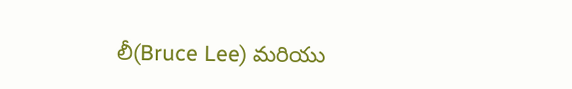లీ(Bruce Lee) మరియు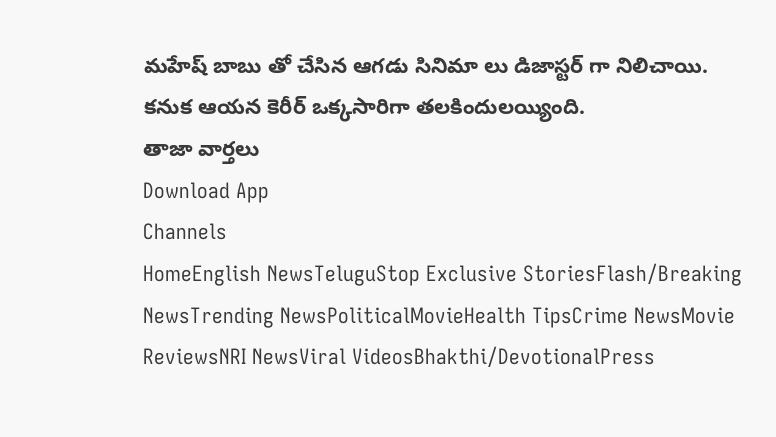మహేష్ బాబు తో చేసిన ఆగడు సినిమా లు డిజాస్టర్ గా నిలిచాయి.
కనుక ఆయన కెరీర్ ఒక్కసారిగా తలకిందులయ్యింది.
తాజా వార్తలు
Download App
Channels
HomeEnglish NewsTeluguStop Exclusive StoriesFlash/Breaking NewsTrending NewsPoliticalMovieHealth TipsCrime NewsMovie ReviewsNRI NewsViral VideosBhakthi/DevotionalPress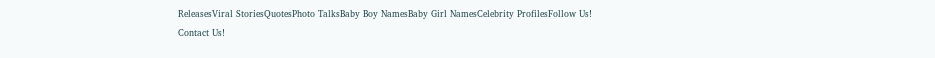ReleasesViral StoriesQuotesPhoto TalksBaby Boy NamesBaby Girl NamesCelebrity ProfilesFollow Us!
Contact Us!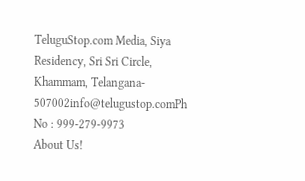TeluguStop.com Media, Siya Residency, Sri Sri Circle, Khammam, Telangana- 507002info@telugustop.comPh No : 999-279-9973
About Us!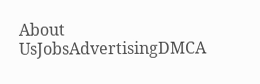About UsJobsAdvertisingDMCA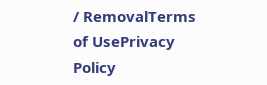/ RemovalTerms of UsePrivacy Policy